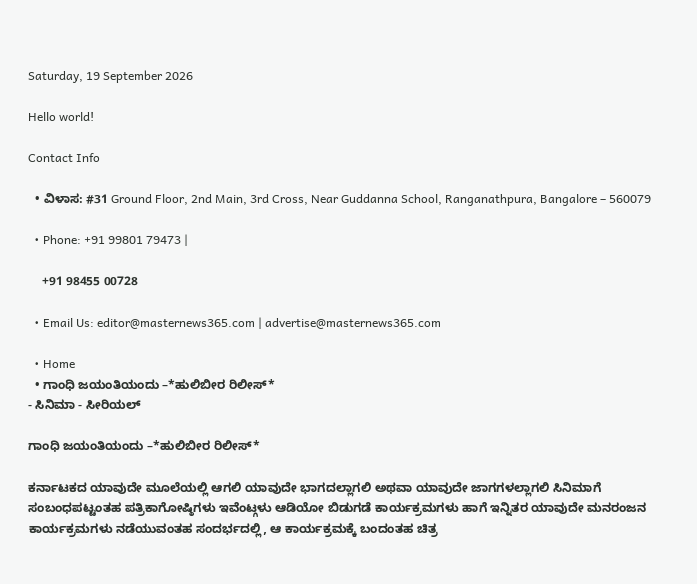Saturday, 19 September 2026

Hello world!

Contact Info

  • ವಿಳಾಸ: #31 Ground Floor, 2nd Main, 3rd Cross, Near Guddanna School, Ranganathpura, Bangalore – 560079

  • Phone: +91 99801 79473 |

    +91 98455 00728

  • Email Us: editor@masternews365.com | advertise@masternews365.com

  • Home
  • ಗಾಂಧಿ ಜಯಂತಿಯಂದು –*ಹುಲಿಬೀರ ರಿಲೀಸ್*
- ಸಿನಿಮಾ - ಸೀರಿಯಲ್

ಗಾಂಧಿ ಜಯಂತಿಯಂದು –*ಹುಲಿಬೀರ ರಿಲೀಸ್*

ಕರ್ನಾಟಕದ ಯಾವುದೇ ಮೂಲೆಯಲ್ಲಿ ಆಗಲಿ ಯಾವುದೇ ಭಾಗದಲ್ಲಾಗಲಿ ಅಥವಾ ಯಾವುದೇ ಜಾಗಗಳಲ್ಲಾಗಲಿ ಸಿನಿಮಾಗೆ ಸಂಬಂಧಪಟ್ಟಂತಹ ಪತ್ರಿಕಾಗೋಷ್ಠಿಗಳು ಇವೆಂಟ್ಗಳು ಆಡಿಯೋ ಬಿಡುಗಡೆ ಕಾರ್ಯಕ್ರಮಗಳು ಹಾಗೆ ಇನ್ನಿತರ ಯಾವುದೇ ಮನರಂಜನ ಕಾರ್ಯಕ್ರಮಗಳು ನಡೆಯುವಂತಹ ಸಂದರ್ಭದಲ್ಲಿ, ಆ ಕಾರ್ಯಕ್ರಮಕ್ಕೆ ಬಂದಂತಹ ಚಿತ್ರ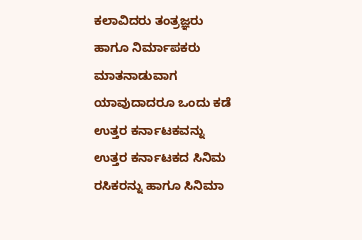ಕಲಾವಿದರು ತಂತ್ರಜ್ಞರು ಹಾಗೂ ನಿರ್ಮಾಪಕರು ಮಾತನಾಡುವಾಗ ಯಾವುದಾದರೂ ಒಂದು ಕಡೆ ಉತ್ತರ ಕರ್ನಾಟಕವನ್ನು ಉತ್ತರ ಕರ್ನಾಟಕದ ಸಿನಿಮ ರಸಿಕರನ್ನು ಹಾಗೂ ಸಿನಿಮಾ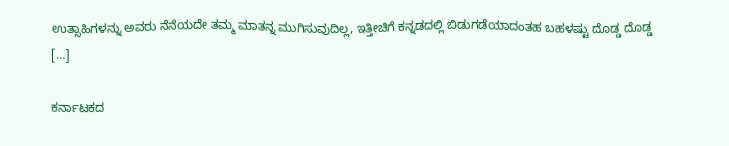ಉತ್ಸಾಹಿಗಳನ್ನು ಅವರು ನೆನೆಯದೇ ತಮ್ಮ ಮಾತನ್ನ ಮುಗಿಸುವುದಿಲ್ಲ, ಇತ್ತೀಚಿಗೆ ಕನ್ನಡದಲ್ಲಿ ಬಿಡುಗಡೆಯಾದಂತಹ ಬಹಳಷ್ಟು ದೊಡ್ಡ ದೊಡ್ಡ […]

ಕರ್ನಾಟಕದ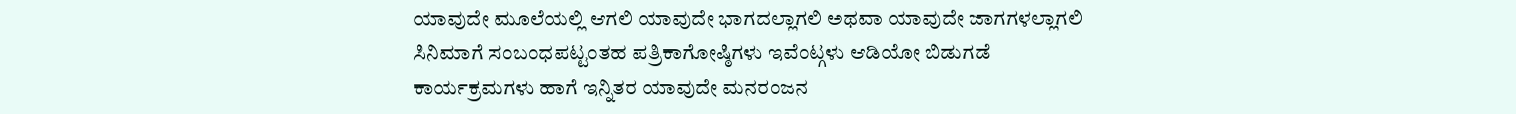ಯಾವುದೇ ಮೂಲೆಯಲ್ಲಿ ಆಗಲಿ ಯಾವುದೇ ಭಾಗದಲ್ಲಾಗಲಿ ಅಥವಾ ಯಾವುದೇ ಜಾಗಗಳಲ್ಲಾಗಲಿ ಸಿನಿಮಾಗೆ ಸಂಬಂಧಪಟ್ಟಂತಹ ಪತ್ರಿಕಾಗೋಷ್ಠಿಗಳು ಇವೆಂಟ್ಗಳು ಆಡಿಯೋ ಬಿಡುಗಡೆ ಕಾರ್ಯಕ್ರಮಗಳು ಹಾಗೆ ಇನ್ನಿತರ ಯಾವುದೇ ಮನರಂಜನ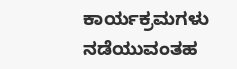ಕಾರ್ಯಕ್ರಮಗಳು ನಡೆಯುವಂತಹ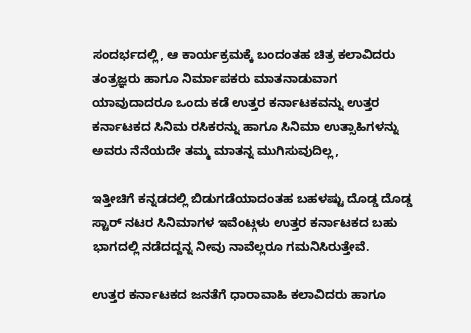ಸಂದರ್ಭದಲ್ಲಿ, ಆ ಕಾರ್ಯಕ್ರಮಕ್ಕೆ ಬಂದಂತಹ ಚಿತ್ರ ಕಲಾವಿದರು ತಂತ್ರಜ್ಞರು ಹಾಗೂ ನಿರ್ಮಾಪಕರು ಮಾತನಾಡುವಾಗ ಯಾವುದಾದರೂ ಒಂದು ಕಡೆ ಉತ್ತರ ಕರ್ನಾಟಕವನ್ನು ಉತ್ತರ ಕರ್ನಾಟಕದ ಸಿನಿಮ ರಸಿಕರನ್ನು ಹಾಗೂ ಸಿನಿಮಾ ಉತ್ಸಾಹಿಗಳನ್ನು ಅವರು ನೆನೆಯದೇ ತಮ್ಮ ಮಾತನ್ನ ಮುಗಿಸುವುದಿಲ್ಲ,

ಇತ್ತೀಚಿಗೆ ಕನ್ನಡದಲ್ಲಿ ಬಿಡುಗಡೆಯಾದಂತಹ ಬಹಳಷ್ಟು ದೊಡ್ಡ ದೊಡ್ಡ ಸ್ಟಾರ್ ನಟರ ಸಿನಿಮಾಗಳ ಇವೆಂಟ್ಗಳು ಉತ್ತರ ಕರ್ನಾಟಕದ ಬಹು ಭಾಗದಲ್ಲಿ ನಡೆದದ್ದನ್ನ ನೀವು ನಾವೆಲ್ಲರೂ ಗಮನಿಸಿರುತ್ತೇವೆ.

ಉತ್ತರ ಕರ್ನಾಟಕದ ಜನತೆಗೆ ಧಾರಾವಾಹಿ ಕಲಾವಿದರು ಹಾಗೂ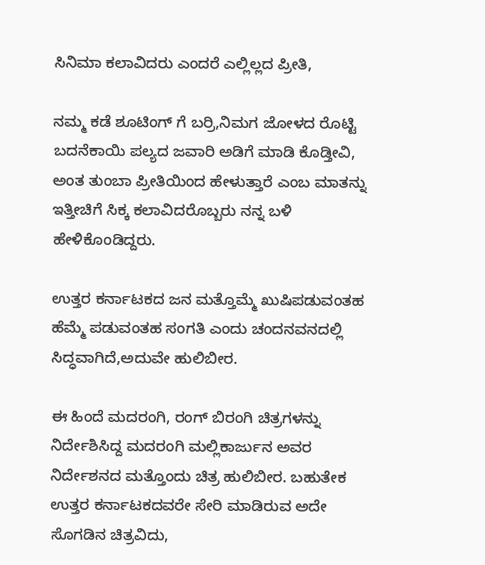ಸಿನಿಮಾ ಕಲಾವಿದರು ಎಂದರೆ ಎಲ್ಲಿಲ್ಲದ ಪ್ರೀತಿ,

ನಮ್ಮ ಕಡೆ ಶೂಟಿಂಗ್ ಗೆ ಬರ್ರಿ,ನಿಮಗ ಜೋಳದ ರೊಟ್ಟಿ ಬದನೆಕಾಯಿ ಪಲ್ಯದ ಜವಾರಿ ಅಡಿಗೆ ಮಾಡಿ ಕೊಡ್ತೀವಿ, ಅಂತ ತುಂಬಾ ಪ್ರೀತಿಯಿಂದ ಹೇಳುತ್ತಾರೆ ಎಂಬ ಮಾತನ್ನು ಇತ್ತೀಚಿಗೆ ಸಿಕ್ಕ ಕಲಾವಿದರೊಬ್ಬರು ನನ್ನ ಬಳಿ ಹೇಳಿಕೊಂಡಿದ್ದರು.

ಉತ್ತರ ಕರ್ನಾಟಕದ ಜನ ಮತ್ತೊಮ್ಮೆ ಖುಷಿಪಡುವಂತಹ ಹೆಮ್ಮೆ ಪಡುವಂತಹ ಸಂಗತಿ ಎಂದು ಚಂದನವನದಲ್ಲಿ ಸಿದ್ಧವಾಗಿದೆ,ಅದುವೇ ಹುಲಿಬೀರ.

ಈ ಹಿಂದೆ ಮದರಂಗಿ, ರಂಗ್ ಬಿರಂಗಿ ಚಿತ್ರಗಳನ್ನು ನಿರ್ದೇಶಿಸಿದ್ದ ಮದರಂಗಿ ಮಲ್ಲಿಕಾರ್ಜುನ ಅವರ ನಿರ್ದೇಶನದ ಮತ್ತೊಂದು ಚಿತ್ರ ಹುಲಿಬೀರ. ಬಹುತೇಕ ಉತ್ತರ ಕರ್ನಾಟಕದವರೇ ಸೇರಿ ಮಾಡಿರುವ ಅದೇ ಸೊಗಡಿನ ಚಿತ್ರವಿದು,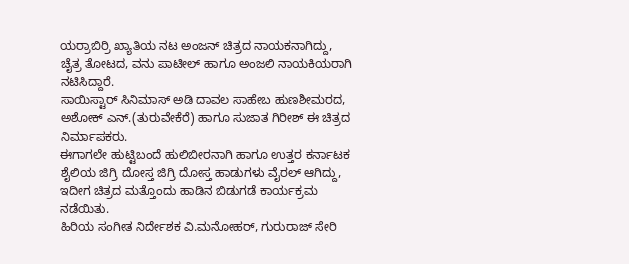ಯರ‍್ರಾಬಿರ‍್ರಿ ಖ್ಯಾತಿಯ ನಟ ಅಂಜನ್ ಚಿತ್ರದ ನಾಯಕನಾಗಿದ್ದು, ಚೈತ್ರ ತೋಟದ, ವನು ಪಾಟೀಲ್ ಹಾಗೂ ಅಂಜಲಿ ನಾಯಕಿಯರಾಗಿ ನಟಿಸಿದ್ದಾರೆ.
ಸಾಯಿಸ್ಟಾರ್ ಸಿನಿಮಾಸ್ ಅಡಿ ದಾವಲ ಸಾಹೇಬ ಹುಣಶೀಮರದ, ಅಶೋಕ್ ಎನ್.(ತುರುವೇಕೆರೆ) ಹಾಗೂ ಸುಜಾತ ಗಿರೀಶ್ ಈ ಚಿತ್ರದ ನಿರ್ಮಾಪಕರು.
ಈಗಾಗಲೇ ಹುಟ್ಟಿಬಂದೆ ಹುಲಿಬೀರನಾಗಿ ಹಾಗೂ ಉತ್ತರ ಕರ್ನಾಟಕ ಶೈಲಿಯ ಜಿಗ್ರಿ ದೋಸ್ತ ಜಿಗ್ರಿ ದೋಸ್ತ ಹಾಡುಗಳು ವೈರಲ್ ಆಗಿದ್ದು, ಇದೀಗ ಚಿತ್ರದ ಮತ್ತೊಂದು ಹಾಡಿನ ಬಿಡುಗಡೆ ಕಾರ್ಯಕ್ರಮ ನಡೆಯಿತು.
ಹಿರಿಯ ಸಂಗೀತ ನಿರ್ದೇಶಕ ವಿ.ಮನೋಹರ್, ಗುರುರಾಜ್ ಸೇರಿ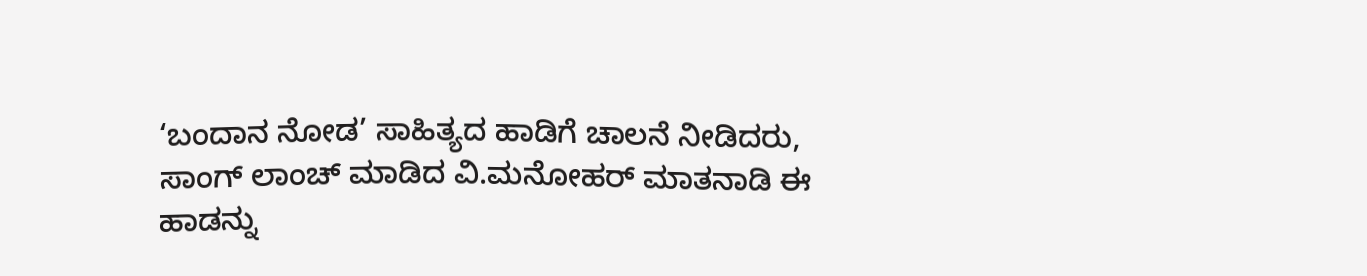‘ಬಂದಾನ ನೋಡ’ ಸಾಹಿತ್ಯದ ಹಾಡಿಗೆ ಚಾಲನೆ ನೀಡಿದರು,
ಸಾಂಗ್ ಲಾಂಚ್ ಮಾಡಿದ ವಿ.ಮನೋಹರ್ ಮಾತನಾಡಿ ಈ ಹಾಡನ್ನು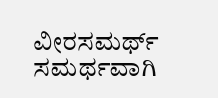ವೀರಸಮರ್ಥ್ ಸಮರ್ಥವಾಗಿ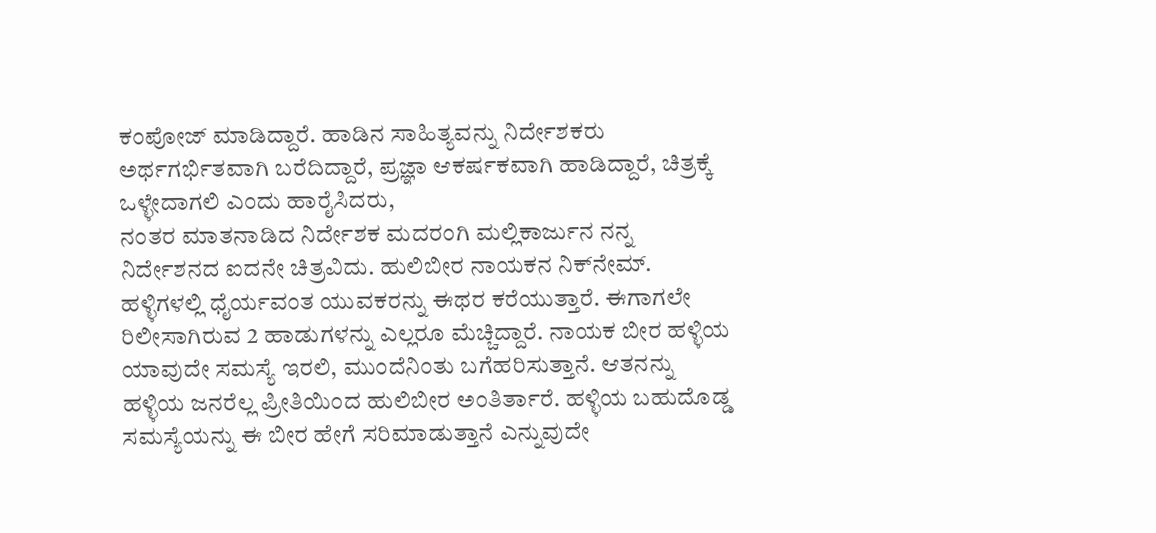ಕಂಪೋಜ್ ಮಾಡಿದ್ದಾರೆ. ಹಾಡಿನ ಸಾಹಿತ್ಯವನ್ನು ನಿರ್ದೇಶಕರು ಅರ್ಥಗರ್ಭಿತವಾಗಿ ಬರೆದಿದ್ದಾರೆ, ಪ್ರಜ್ಞಾ ಆಕರ್ಷಕವಾಗಿ ಹಾಡಿದ್ದಾರೆ, ಚಿತ್ರಕ್ಕೆ ಒಳ್ಳೇದಾಗಲಿ ಎಂದು ಹಾರೈಸಿದರು,
ನಂತರ ಮಾತನಾಡಿದ ನಿರ್ದೇಶಕ ಮದರಂಗಿ ಮಲ್ಲಿಕಾರ್ಜುನ ನನ್ನ ನಿರ್ದೇಶನದ ಐದನೇ ಚಿತ್ರವಿದು. ಹುಲಿಬೀರ ನಾಯಕನ ನಿಕ್‌ನೇಮ್. ಹಳ್ಳಿಗಳಲ್ಲಿ ಧೈರ್ಯವಂತ ಯುವಕರನ್ನು ಈಥರ ಕರೆಯುತ್ತಾರೆ. ಈಗಾಗಲೇ ರಿಲೀಸಾಗಿರುವ 2 ಹಾಡುಗಳನ್ನು ಎಲ್ಲರೂ ಮೆಚ್ಚಿದ್ದಾರೆ. ನಾಯಕ ಬೀರ ಹಳ್ಳಿಯ ಯಾವುದೇ ಸಮಸ್ಯೆ ಇರಲಿ, ಮುಂದೆನಿಂತು ಬಗೆಹರಿಸುತ್ತಾನೆ. ಆತನನ್ನು ಹಳ್ಳಿಯ ಜನರೆಲ್ಲ ಪ್ರೀತಿಯಿಂದ ಹುಲಿಬೀರ ಅಂತಿರ್ತಾರೆ. ಹಳ್ಳಿಯ ಬಹುದೊಡ್ಡ ಸಮಸ್ಯೆಯನ್ನು ಈ ಬೀರ ಹೇಗೆ ಸರಿಮಾಡುತ್ತಾನೆ ಎನ್ನುವುದೇ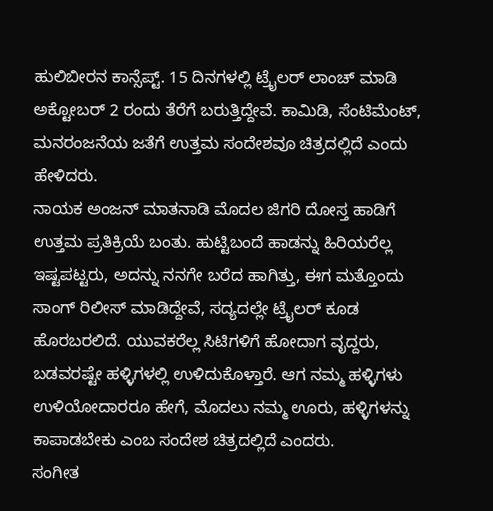ಹುಲಿಬೀರನ ಕಾನ್ಸೆಪ್ಟ್. 15 ದಿನಗಳಲ್ಲಿ ಟ್ರೈಲರ್ ಲಾಂಚ್ ಮಾಡಿ ಅಕ್ಟೋಬರ್ 2 ರಂದು ತೆರೆಗೆ ಬರುತ್ತಿದ್ದೇವೆ. ಕಾಮಿಡಿ, ಸೆಂಟಿಮೆಂಟ್, ಮನರಂಜನೆಯ ಜತೆಗೆ ಉತ್ತಮ ಸಂದೇಶವೂ ಚಿತ್ರದಲ್ಲಿದೆ ಎಂದು ಹೇಳಿದರು.
ನಾಯಕ ಅಂಜನ್ ಮಾತನಾಡಿ ಮೊದಲ ಜಿಗರಿ ದೋಸ್ತ ಹಾಡಿಗೆ ಉತ್ತಮ ಪ್ರತಿಕ್ರಿಯೆ ಬಂತು. ಹುಟ್ಟಿಬಂದೆ ಹಾಡನ್ನು ಹಿರಿಯರೆಲ್ಲ ಇಷ್ಟಪಟ್ಟರು, ಅದನ್ನು ನನಗೇ ಬರೆದ ಹಾಗಿತ್ತು, ಈಗ ಮತ್ತೊಂದು ಸಾಂಗ್ ರಿಲೀಸ್ ಮಾಡಿದ್ದೇವೆ, ಸದ್ಯದಲ್ಲೇ ಟ್ರೈಲರ್ ಕೂಡ ಹೊರಬರಲಿದೆ. ಯುವಕರೆಲ್ಲ ಸಿಟಿಗಳಿಗೆ ಹೋದಾಗ ವೃದ್ದರು, ಬಡವರಷ್ಟೇ ಹಳ್ಳಿಗಳಲ್ಲಿ ಉಳಿದುಕೊಳ್ತಾರೆ. ಆಗ ನಮ್ಮ ಹಳ್ಳಿಗಳು ಉಳಿಯೋದಾರರೂ ಹೇಗೆ, ಮೊದಲು ನಮ್ಮ ಊರು, ಹಳ್ಳಿಗಳನ್ನು ಕಾಪಾಡಬೇಕು ಎಂಬ ಸಂದೇಶ ಚಿತ್ರದಲ್ಲಿದೆ ಎಂದರು.
ಸಂಗೀತ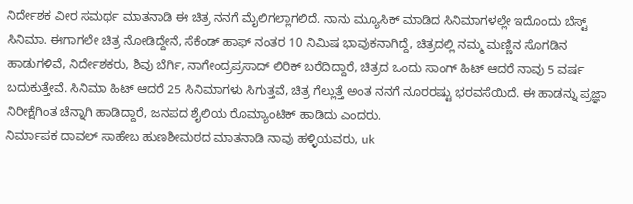ನಿರ್ದೇಶಕ ವೀರ ಸಮರ್ಥ ಮಾತನಾಡಿ ಈ ಚಿತ್ರ ನನಗೆ ಮೈಲಿಗಲ್ಲಾಗಲಿದೆ. ನಾನು ಮ್ಯೂಸಿಕ್ ಮಾಡಿದ ಸಿನಿಮಾಗಳಲ್ಲೇ ಇದೊಂದು ಬೆಸ್ಟ್ ಸಿನಿಮಾ. ಈಗಾಗಲೇ ಚಿತ್ರ ನೋಡಿದ್ದೇನೆ, ಸೆಕೆಂಡ್ ಹಾಫ್ ನಂತರ 10 ನಿಮಿಷ ಭಾವುಕನಾಗಿದ್ದೆ, ಚಿತ್ರದಲ್ಲಿ ನಮ್ಮ ಮಣ್ಣಿನ ಸೊಗಡಿನ ಹಾಡುಗಳಿವೆ, ನಿರ್ದೇಶಕರು, ಶಿವು ಬೆರ್ಗಿ, ನಾಗೇಂದ್ರಪ್ರಸಾದ್ ಲಿರಿಕ್ ಬರೆದಿದ್ದಾರೆ, ಚಿತ್ರದ ಒಂದು ಸಾಂಗ್ ಹಿಟ್ ಆದರೆ ನಾವು 5 ವರ್ಷ ಬದುಕುತ್ತೇವೆ. ಸಿನಿಮಾ ಹಿಟ್ ಆದರೆ 25 ಸಿನಿಮಾಗಳು ಸಿಗುತ್ತವೆ, ಚಿತ್ರ ಗೆಲ್ಲುತ್ತೆ ಅಂತ ನನಗೆ ನೂರರಷ್ಟು ಭರವಸೆಯಿದೆ. ಈ ಹಾಡನ್ನು ಪ್ರಜ್ಞಾ ನಿರೀಕ್ಷೆಗಿಂತ ಚೆನ್ನಾಗಿ ಹಾಡಿದ್ದಾರೆ, ಜನಪದ ಶೈಲಿಯ ರೊಮ್ಯಾಂಟಿಕ್ ಹಾಡಿದು ಎಂದರು.
ನಿರ್ಮಾಪಕ ದಾವಲ್ ಸಾಹೇಬ ಹುಣಶೀಮಠದ ಮಾತನಾಡಿ ನಾವು ಹಳ್ಳಿಯವರು, uk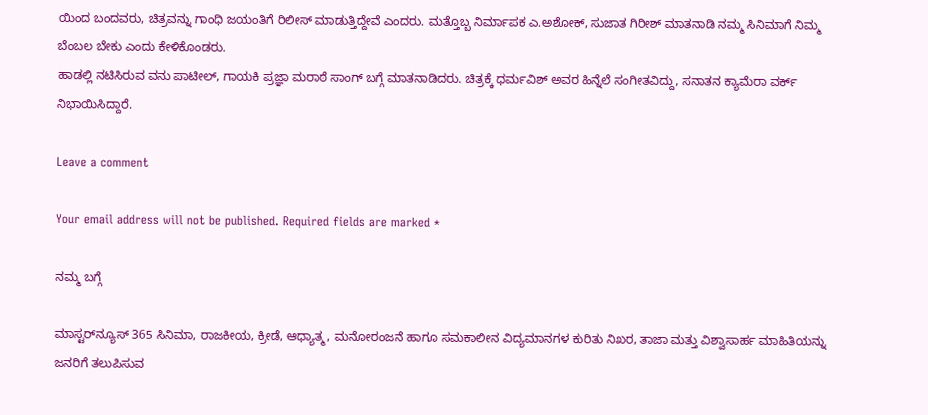ಯಿಂದ ಬಂದವರು, ಚಿತ್ರವನ್ನು ಗಾಂಧಿ ಜಯಂತಿಗೆ ರಿಲೀಸ್ ಮಾಡುತ್ತಿದ್ದೇವೆ ಎಂದರು. ಮತ್ತೊಬ್ಬ ನಿರ್ಮಾಪಕ ಎ.ಅಶೋಕ್, ಸುಜಾತ ಗಿರೀಶ್ ಮಾತನಾಡಿ ನಮ್ಮ ಸಿನಿಮಾಗೆ ನಿಮ್ಮ ಬೆಂಬಲ ಬೇಕು ಎಂದು ಕೇಳಿಕೊಂಡರು.
ಹಾಡಲ್ಲಿ ನಟಿಸಿರುವ ವನು ಪಾಟೀಲ್, ಗಾಯಕಿ ಪ್ರಜ್ಞಾ ಮರಾಠೆ ಸಾಂಗ್ ಬಗ್ಗೆ ಮಾತನಾಡಿದರು. ಚಿತ್ರಕ್ಕೆ ಧರ್ಮವಿಶ್ ಅವರ ಹಿನ್ನೆಲೆ ಸಂಗೀತವಿದ್ದು, ಸನಾತನ ಕ್ಯಾಮೆರಾ ವರ್ಕ್ ನಿಭಾಯಿಸಿದ್ದಾರೆ.

Leave a comment

Your email address will not be published. Required fields are marked *

ನಮ್ಮ ಬಗ್ಗೆ

ಮಾಸ್ಟರ್‌ನ್ಯೂಸ್ 365 ಸಿನಿಮಾ, ರಾಜಕೀಯ, ಕ್ರೀಡೆ, ಆಧ್ಯಾತ್ಮ, ಮನೋರಂಜನೆ ಹಾಗೂ ಸಮಕಾಲೀನ ವಿದ್ಯಮಾನಗಳ ಕುರಿತು ನಿಖರ, ತಾಜಾ ಮತ್ತು ವಿಶ್ವಾಸಾರ್ಹ ಮಾಹಿತಿಯನ್ನು ಜನರಿಗೆ ತಲುಪಿಸುವ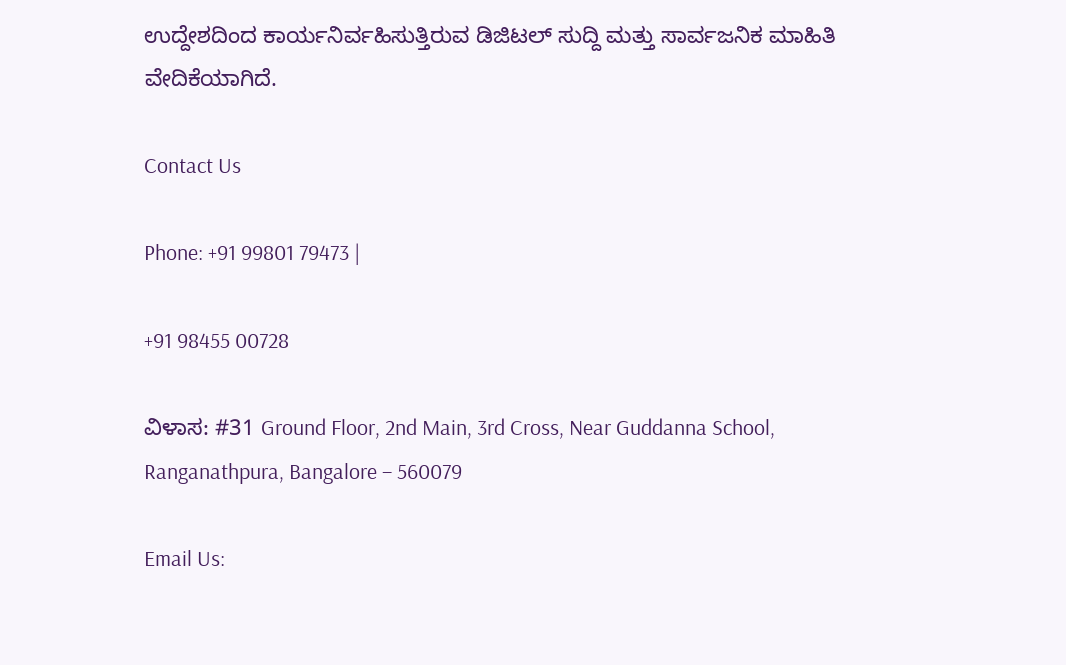ಉದ್ದೇಶದಿಂದ ಕಾರ್ಯನಿರ್ವಹಿಸುತ್ತಿರುವ ಡಿಜಿಟಲ್ ಸುದ್ದಿ ಮತ್ತು ಸಾರ್ವಜನಿಕ ಮಾಹಿತಿ ವೇದಿಕೆಯಾಗಿದೆ.

Contact Us

Phone: +91 99801 79473 |

+91 98455 00728

ವಿಳಾಸ: #31 Ground Floor, 2nd Main, 3rd Cross, Near Guddanna School, Ranganathpura, Bangalore – 560079

Email Us: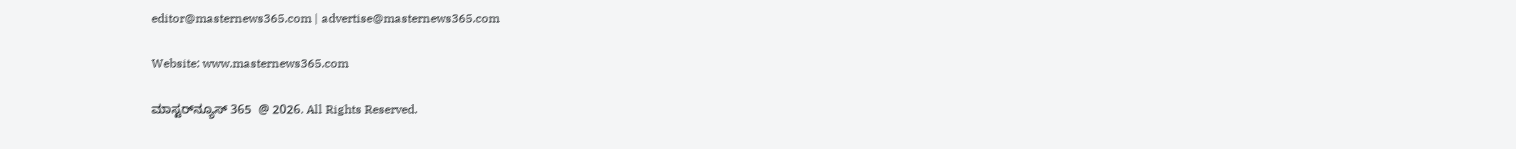editor@masternews365.com | advertise@masternews365.com

Website: www.masternews365.com

ಮಾಸ್ಟರ್‌ನ್ಯೂಸ್ 365  @ 2026. All Rights Reserved.